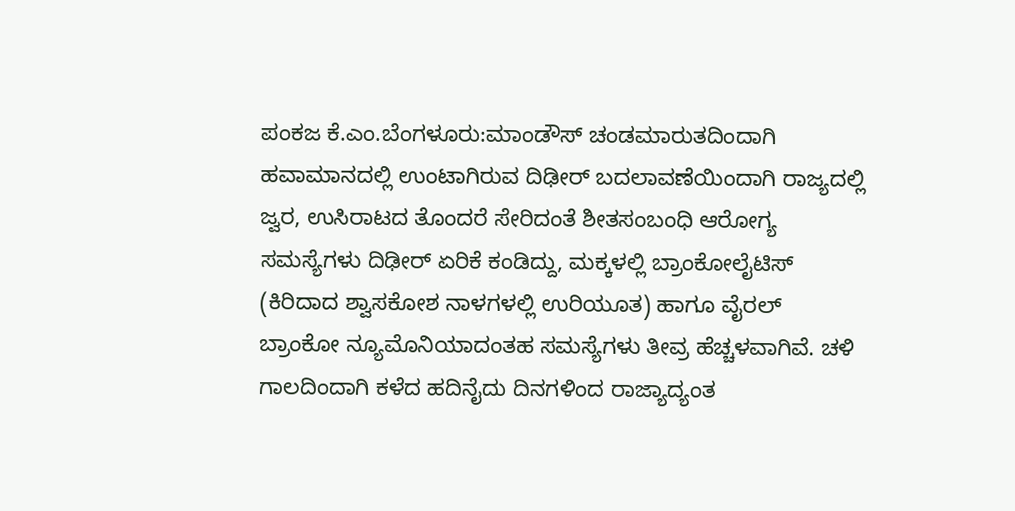ಪಂಕಜ ಕೆ.ಎಂ.ಬೆಂಗಳೂರು:ಮಾಂಡೌಸ್ ಚಂಡಮಾರುತದಿಂದಾಗಿ ಹವಾಮಾನದಲ್ಲಿ ಉಂಟಾಗಿರುವ ದಿಢೀರ್ ಬದಲಾವಣೆಯಿಂದಾಗಿ ರಾಜ್ಯದಲ್ಲಿ ಜ್ವರ, ಉಸಿರಾಟದ ತೊಂದರೆ ಸೇರಿದಂತೆ ಶೀತಸಂಬಂಧಿ ಆರೋಗ್ಯ ಸಮಸ್ಯೆಗಳು ದಿಢೀರ್ ಏರಿಕೆ ಕಂಡಿದ್ದು, ಮಕ್ಕಳಲ್ಲಿ ಬ್ರಾಂಕೋಲೈಟಿಸ್ (ಕಿರಿದಾದ ಶ್ವಾಸಕೋಶ ನಾಳಗಳಲ್ಲಿ ಉರಿಯೂತ) ಹಾಗೂ ವೈರಲ್ ಬ್ರಾಂಕೋ ನ್ಯೂಮೊನಿಯಾದಂತಹ ಸಮಸ್ಯೆಗಳು ತೀವ್ರ ಹೆಚ್ಚಳವಾಗಿವೆ. ಚಳಿ ಗಾಲದಿಂದಾಗಿ ಕಳೆದ ಹದಿನೈದು ದಿನಗಳಿಂದ ರಾಜ್ಯಾದ್ಯಂತ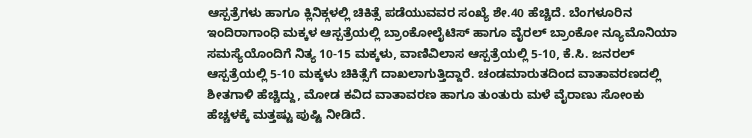ಆಸ್ಪತ್ರೆಗಳು ಹಾಗೂ ಕ್ಲಿನಿಕ್ಗಳಲ್ಲಿ ಚಿಕಿತ್ಸೆ ಪಡೆಯುವವರ ಸಂಖ್ಯೆ ಶೇ.40 ಹೆಚ್ಚಿದೆ. ಬೆಂಗಳೂರಿನ ಇಂದಿರಾಗಾಂಧಿ ಮಕ್ಕಳ ಆಸ್ಪತ್ರೆಯಲ್ಲಿ ಬ್ರಾಂಕೋಲೈಟಿಸ್ ಹಾಗೂ ವೈರಲ್ ಬ್ರಾಂಕೋ ನ್ಯೂಮೊನಿಯಾ ಸಮಸ್ಯೆಯೊಂದಿಗೆ ನಿತ್ಯ 10-15 ಮಕ್ಕಳು, ವಾಣಿವಿಲಾಸ ಆಸ್ಪತ್ರೆಯಲ್ಲಿ 5-10, ಕೆ.ಸಿ. ಜನರಲ್ ಆಸ್ಪತ್ರೆಯಲ್ಲಿ 5-10 ಮಕ್ಕಳು ಚಿಕಿತ್ಸೆಗೆ ದಾಖಲಾಗುತ್ತಿದ್ದಾರೆ. ಚಂಡಮಾರುತದಿಂದ ವಾತಾವರಣದಲ್ಲಿ ಶೀತಗಾಳಿ ಹೆಚ್ಚಿದ್ದು, ಮೋಡ ಕವಿದ ವಾತಾವರಣ ಹಾಗೂ ತುಂತುರು ಮಳೆ ವೈರಾಣು ಸೋಂಕು ಹೆಚ್ಚಳಕ್ಕೆ ಮತ್ತಷ್ಟು ಪುಷ್ಟಿ ನೀಡಿದೆ.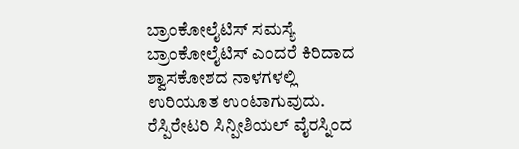ಬ್ರಾಂಕೋಲೈಟಿಸ್ ಸಮಸ್ಯೆ
ಬ್ರಾಂಕೋಲೈಟಿಸ್ ಎಂದರೆ ಕಿರಿದಾದ ಶ್ವಾಸಕೋಶದ ನಾಳಗಳಲ್ಲಿ ಉರಿಯೂತ ಉಂಟಾಗುವುದು. ರೆಸ್ಪಿರೇಟರಿ ಸಿನ್ಪೀಶಿಯಲ್ ವೈರಸ್ನಿಂದ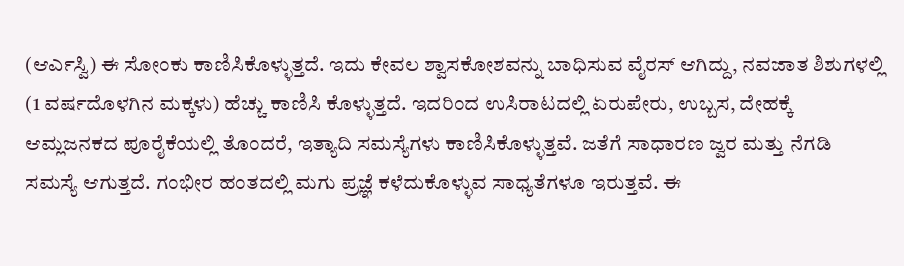(ಆರ್ಎಸ್ವಿ) ಈ ಸೋಂಕು ಕಾಣಿಸಿಕೊಳ್ಳುತ್ತದೆ. ಇದು ಕೇವಲ ಶ್ವಾಸಕೋಶವನ್ನು ಬಾಧಿಸುವ ವೈರಸ್ ಆಗಿದ್ದು, ನವಜಾತ ಶಿಶುಗಳಲ್ಲಿ (1 ವರ್ಷದೊಳಗಿನ ಮಕ್ಕಳು) ಹೆಚ್ಚು ಕಾಣಿಸಿ ಕೊಳ್ಳುತ್ತದೆ. ಇದರಿಂದ ಉಸಿರಾಟದಲ್ಲಿ ಏರುಪೇರು, ಉಬ್ಬಸ, ದೇಹಕ್ಕೆ ಆಮ್ಲಜನಕದ ಪೂರೈಕೆಯಲ್ಲಿ ತೊಂದರೆ, ಇತ್ಯಾದಿ ಸಮಸ್ಯೆಗಳು ಕಾಣಿಸಿಕೊಳ್ಳುತ್ತವೆ. ಜತೆಗೆ ಸಾಧಾರಣ ಜ್ವರ ಮತ್ತು ನೆಗಡಿ ಸಮಸ್ಯೆ ಆಗುತ್ತದೆ. ಗಂಭೀರ ಹಂತದಲ್ಲಿ ಮಗು ಪ್ರಜ್ಞೆ ಕಳೆದುಕೊಳ್ಳುವ ಸಾಧ್ಯತೆಗಳೂ ಇರುತ್ತವೆ. ಈ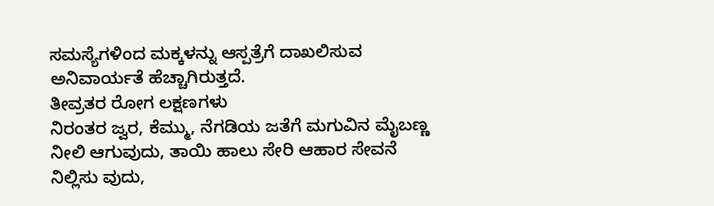ಸಮಸ್ಯೆಗಳಿಂದ ಮಕ್ಕಳನ್ನು ಆಸ್ಪತ್ರೆಗೆ ದಾಖಲಿಸುವ ಅನಿವಾರ್ಯತೆ ಹೆಚ್ಚಾಗಿರುತ್ತದೆ.
ತೀವ್ರತರ ರೋಗ ಲಕ್ಷಣಗಳು
ನಿರಂತರ ಜ್ವರ, ಕೆಮ್ಮು, ನೆಗಡಿಯ ಜತೆಗೆ ಮಗುವಿನ ಮೈಬಣ್ಣ ನೀಲಿ ಆಗುವುದು, ತಾಯಿ ಹಾಲು ಸೇರಿ ಆಹಾರ ಸೇವನೆ ನಿಲ್ಲಿಸು ವುದು,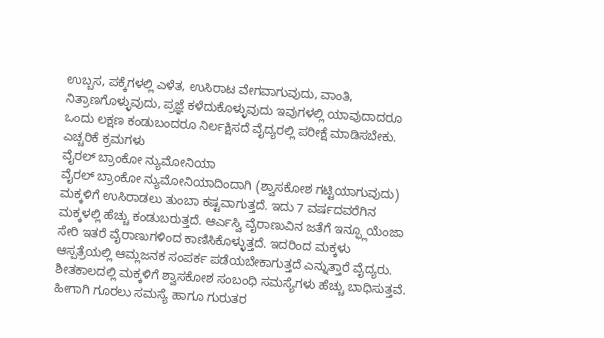ಉಬ್ಬಸ, ಪಕ್ಕೆಗಳಲ್ಲಿ ಎಳೆತ, ಉಸಿರಾಟ ವೇಗವಾಗುವುದು, ವಾಂತಿ, ನಿತ್ರಾಣಗೊಳ್ಳುವುದು, ಪ್ರಜ್ಞೆ ಕಳೆದುಕೊಳ್ಳುವುದು ಇವುಗಳಲ್ಲಿ ಯಾವುದಾದರೂ ಒಂದು ಲಕ್ಷಣ ಕಂಡುಬಂದರೂ ನಿರ್ಲಕ್ಷಿಸದೆ ವೈದ್ಯರಲ್ಲಿ ಪರೀಕ್ಷೆ ಮಾಡಿಸಬೇಕು.
ಎಚ್ಚರಿಕೆ ಕ್ರಮಗಳು
ವೈರಲ್ ಬ್ರಾಂಕೋ ನ್ಯುಮೋನಿಯಾ
ವೈರಲ್ ಬ್ರಾಂಕೋ ನ್ಯುಮೋನಿಯಾದಿಂದಾಗಿ (ಶ್ವಾಸಕೋಶ ಗಟ್ಟಿಯಾಗುವುದು) ಮಕ್ಕಳಿಗೆ ಉಸಿರಾಡಲು ತುಂಬಾ ಕಷ್ಟವಾಗುತ್ತದೆ. ಇದು 7 ವರ್ಷದವರೆಗಿನ ಮಕ್ಕಳಲ್ಲಿ ಹೆಚ್ಚು ಕಂಡುಬರುತ್ತದೆ. ಆರ್ಎಸ್ವಿ ವೈರಾಣುವಿನ ಜತೆಗೆ ಇನ್ಫ್ಲೂಯೆಂಜಾ ಸೇರಿ ಇತರೆ ವೈರಾಣುಗಳಿಂದ ಕಾಣಿಸಿಕೊಳ್ಳುತ್ತದೆ. ಇದರಿಂದ ಮಕ್ಕಳು ಆಸ್ಪತ್ರೆಯಲ್ಲಿ ಆಮ್ಲಜನಕ ಸಂಪರ್ಕ ಪಡೆಯಬೇಕಾಗುತ್ತದೆ ಎನ್ನುತ್ತಾರೆ ವೈದ್ಯರು.
ಶೀತಕಾಲದಲ್ಲಿ ಮಕ್ಕಳಿಗೆ ಶ್ವಾಸಕೋಶ ಸಂಬಂಧಿ ಸಮಸ್ಯೆಗಳು ಹೆಚ್ಚು ಬಾಧಿಸುತ್ತವೆ. ಹೀಗಾಗಿ ಗೂರಲು ಸಮಸ್ಯೆ ಹಾಗೂ ಗುರುತರ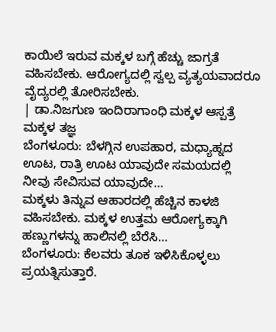ಕಾಯಿಲೆ ಇರುವ ಮಕ್ಕಳ ಬಗ್ಗೆ ಹೆಚ್ಚು ಜಾಗ್ರತೆ ವಹಿಸಬೇಕು. ಆರೋಗ್ಯದಲ್ಲಿ ಸ್ವಲ್ಪ ವ್ಯತ್ಯಯವಾದರೂ ವೈದ್ಯರಲ್ಲಿ ತೋರಿಸಬೇಕು.
| ಡಾ.ನಿಜಗುಣ ಇಂದಿರಾಗಾಂಧಿ ಮಕ್ಕಳ ಆಸ್ಪತ್ರೆ ಮಕ್ಕಳ ತಜ್ಞ
ಬೆಂಗಳೂರು: ಬೆಳಗ್ಗಿನ ಉಪಹಾರ, ಮಧ್ಯಾಹ್ನದ ಊಟ, ರಾತ್ರಿ ಊಟ ಯಾವುದೇ ಸಮಯದಲ್ಲಿ ನೀವು ಸೇವಿಸುವ ಯಾವುದೇ…
ಮಕ್ಕಳು ತಿನ್ನುವ ಆಹಾರದಲ್ಲಿ ಹೆಚ್ಚಿನ ಕಾಳಜಿ ವಹಿಸಬೇಕು. ಮಕ್ಕಳ ಉತ್ತಮ ಆರೋಗ್ಯಕ್ಕಾಗಿ ಹಣ್ಣುಗಳನ್ನು ಹಾಲಿನಲ್ಲಿ ಬೆರೆಸಿ…
ಬೆಂಗಳೂರು: ಕೆಲವರು ತೂಕ ಇಳಿಸಿಕೊಳ್ಳಲು ಪ್ರಯತ್ನಿಸುತ್ತಾರೆ.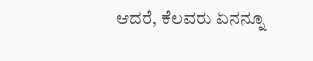ಆದರೆ, ಕೆಲವರು ಏನನ್ನೂ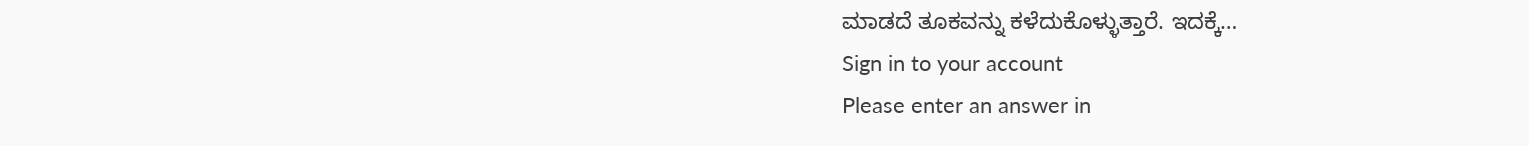ಮಾಡದೆ ತೂಕವನ್ನು ಕಳೆದುಕೊಳ್ಳುತ್ತಾರೆ. ಇದಕ್ಕೆ…
Sign in to your account
Please enter an answer in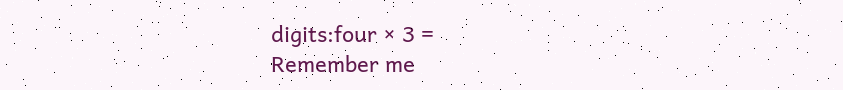digits:four × 3 =
Remember me